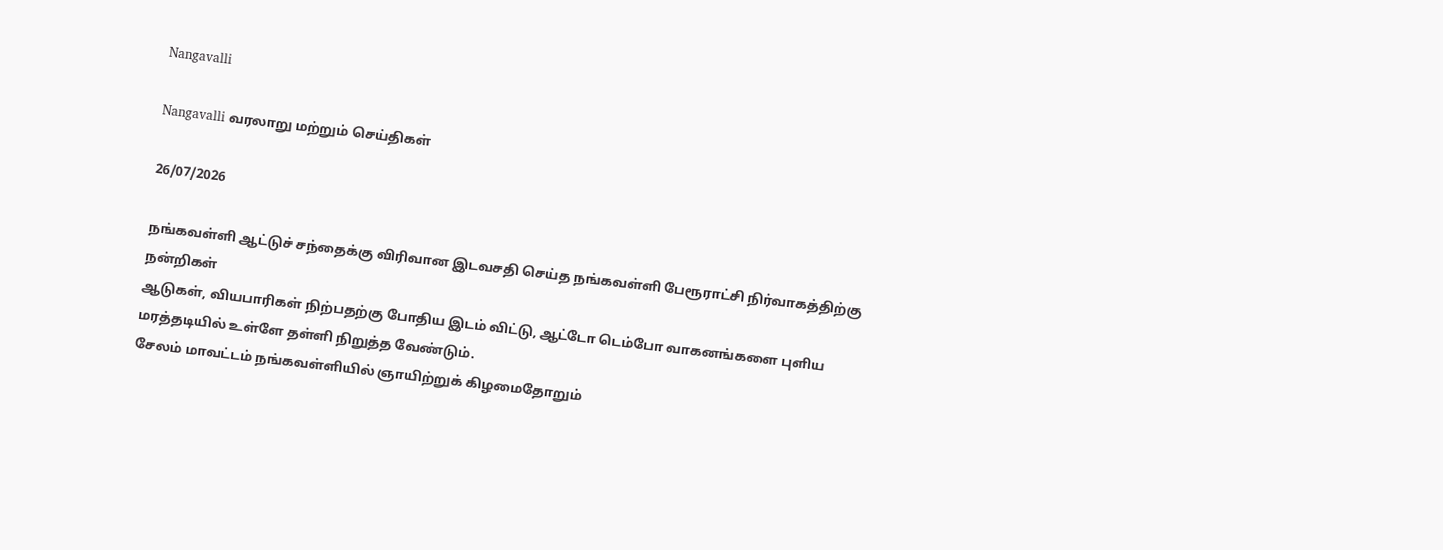Nangavalli

Nangavalli வரலாறு மற்றும் செய்திகள்

26/07/2026

நங்கவள்ளி ஆட்டுச் சந்தைக்கு விரிவான இடவசதி செய்த நங்கவள்ளி பேரூராட்சி நிர்வாகத்திற்கு நன்றிகள்
ஆடுகள், வியபாரிகள் நிற்பதற்கு போதிய இடம் விட்டு, ஆட்டோ டெம்போ வாகனங்களை புளிய மரத்தடியில் உள்ளே தள்ளி நிறுத்த வேண்டும்.
சேலம் மாவட்டம் நங்கவள்ளியில் ஞாயிற்றுக் கிழமைதோறும்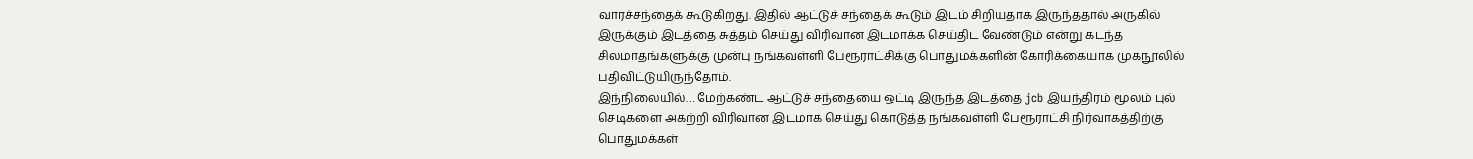வாரச்சந்தைக் கூடுகிறது. இதில் ஆட்டுச் சந்தைக் கூடும் இடம் சிறியதாக இருந்ததால் அருகில் இருக்கும் இடத்தை சுத்தம் செய்து விரிவான இடமாக்க செய்திட வேண்டும் என்று கடந்த சிலமாதங்களுக்கு முன்பு நங்கவள்ளி பேரூராட்சிக்கு பொதுமக்களின் கோரிக்கையாக முகநூலில் பதிவிட்டுயிருந்தோம்.
இந்நிலையில்… மேற்கண்ட ஆட்டுச் சந்தையை ஒட்டி இருந்த இடத்தை jcb இயந்திரம் மூலம் புல் செடிகளை அகற்றி விரிவான இடமாக செய்து கொடுத்த நங்கவள்ளி பேரூராட்சி நிர்வாகத்திற்கு பொதுமக்கள்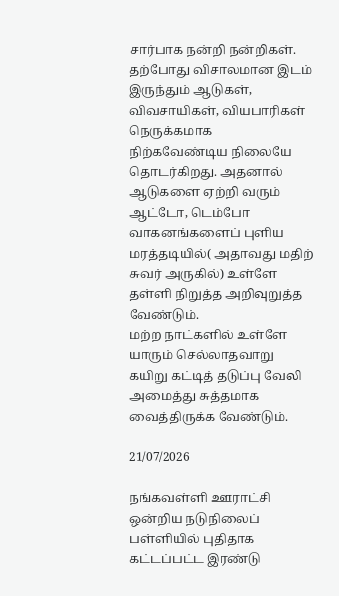சார்பாக நன்றி நன்றிகள்.
தற்போது விசாலமான இடம் இருந்தும் ஆடுகள், விவசாயிகள், வியபாரிகள் நெருக்கமாக நிற்கவேண்டிய நிலையே தொடர்கிறது. அதனால் ஆடுகளை ஏற்றி வரும் ஆட்டோ, டெம்போ வாகனங்களைப் புளிய மரத்தடியில்( அதாவது மதிற் சுவர் அருகில்) உள்ளே தள்ளி நிறுத்த அறிவுறுத்த வேண்டும்.
மற்ற நாட்களில் உள்ளே யாரும் செல்லாதவாறு கயிறு கட்டித் தடுப்பு வேலி அமைத்து சுத்தமாக வைத்திருக்க வேண்டும்.

21/07/2026

நங்கவள்ளி ஊராட்சி ஒன்றிய நடுநிலைப் பள்ளியில் புதிதாக கட்டப்பட்ட இரண்டு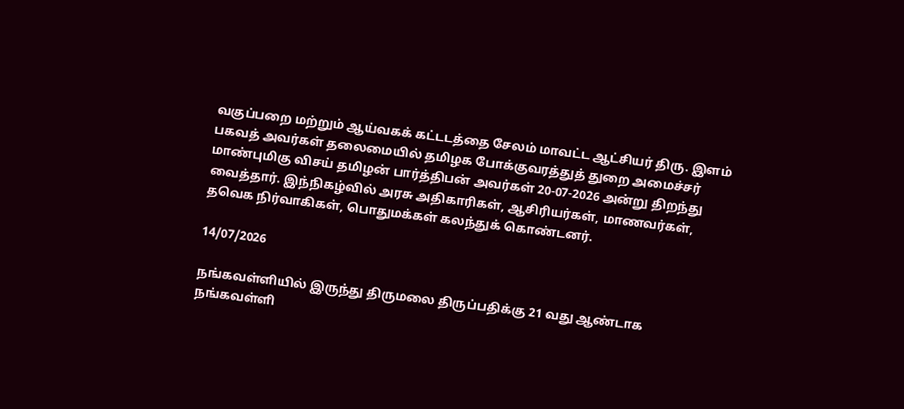வகுப்பறை மற்றும் ஆய்வகக் கட்டடத்தை சேலம் மாவட்ட ஆட்சியர் திரு. இளம் பகவத் அவர்கள் தலைமையில் தமிழக போக்குவரத்துத் துறை அமைச்சர் மாண்புமிகு விசய் தமிழன் பார்த்திபன் அவர்கள் 20-07-2026 அன்று திறந்து வைத்தார். இந்நிகழ்வில் அரசு அதிகாரிகள், ஆசிரியர்கள், மாணவர்கள், தவெக நிர்வாகிகள், பொதுமக்கள் கலந்துக் கொண்டனர்.

14/07/2026

நங்கவள்ளியில் இருந்து திருமலை திருப்பதிக்கு 21 வது ஆண்டாக நங்கவள்ளி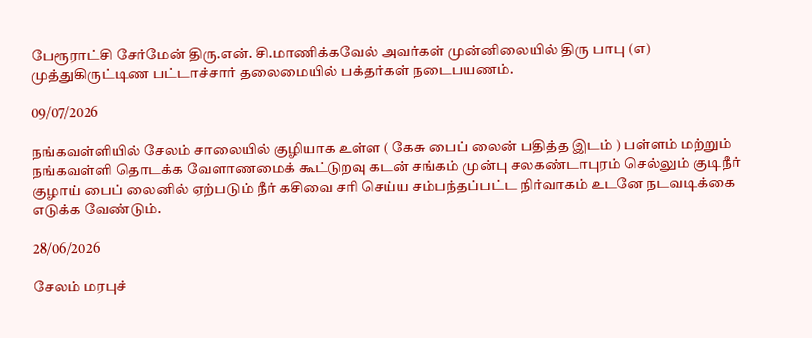பேரூராட்சி சேர்மேன் திரு.என். சி.மாணிக்கவேல் அவர்கள் முன்னிலையில் திரு பாபு (எ) முத்துகிருட்டிண பட்டாச்சார் தலைமையில் பக்தர்கள் நடைபயணம்.

09/07/2026

நங்கவள்ளியில் சேலம் சாலையில் குழியாக உள்ள ( கேசு பைப் லைன் பதித்த இடம் ) பள்ளம் மற்றும் நங்கவள்ளி தொடக்க வேளாணமைக் கூட்டுறவு கடன் சங்கம் முன்பு சலகண்டாபுரம் செல்லும் குடிநீர் குழாய் பைப் லைனில் ஏற்படும் நீர் கசிவை சரி செய்ய சம்பந்தப்பட்ட நிர்வாகம் உடனே நடவடிக்கை எடுக்க வேண்டும்.

28/06/2026

சேலம் மரபுச்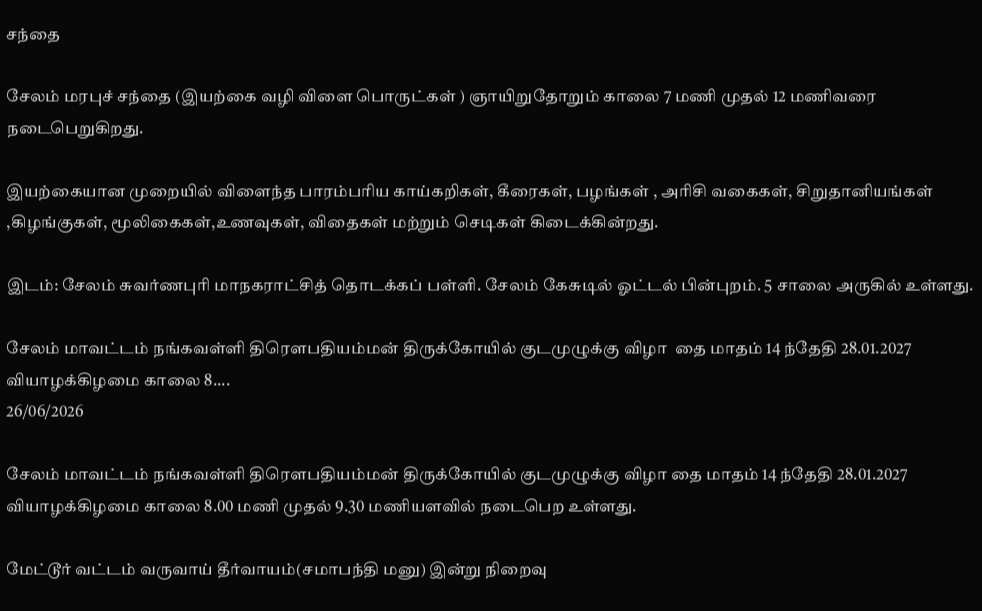சந்தை

சேலம் மரபுச் சந்தை (இயற்கை வழி விளை பொருட்கள் ) ஞாயிறுதோறும் காலை 7 மணி முதல் 12 மணிவரை நடைபெறுகிறது.

இயற்கையான முறையில் விளைந்த பாரம்பரிய காய்கறிகள், கீரைகள், பழங்கள் , அரிசி வகைகள், சிறுதானியங்கள் ,கிழங்குகள், மூலிகைகள்,உணவுகள், விதைகள் மற்றும் செடிகள் கிடைக்கின்றது.

இடம்: சேலம் சுவர்ணபுரி மாநகராட்சித் தொடக்கப் பள்ளி. சேலம் கேசுடில் ஓட்டல் பின்புறம். 5 சாலை அருகில் உள்ளது.

சேலம் மாவட்டம் நங்கவள்ளி திரௌபதியம்மன் திருக்கோயில் குடமுழுக்கு விழா  தை மாதம் 14 ந்தேதி 28.01.2027 வியாழக்கிழமை காலை 8....
26/06/2026

சேலம் மாவட்டம் நங்கவள்ளி திரௌபதியம்மன் திருக்கோயில் குடமுழுக்கு விழா தை மாதம் 14 ந்தேதி 28.01.2027 வியாழக்கிழமை காலை 8.00 மணி முதல் 9.30 மணியளவில் நடைபெற உள்ளது.

மேட்டூர் வட்டம் வருவாய் தீர்வாயம்(சமாபந்தி மனு) இன்று நிறைவு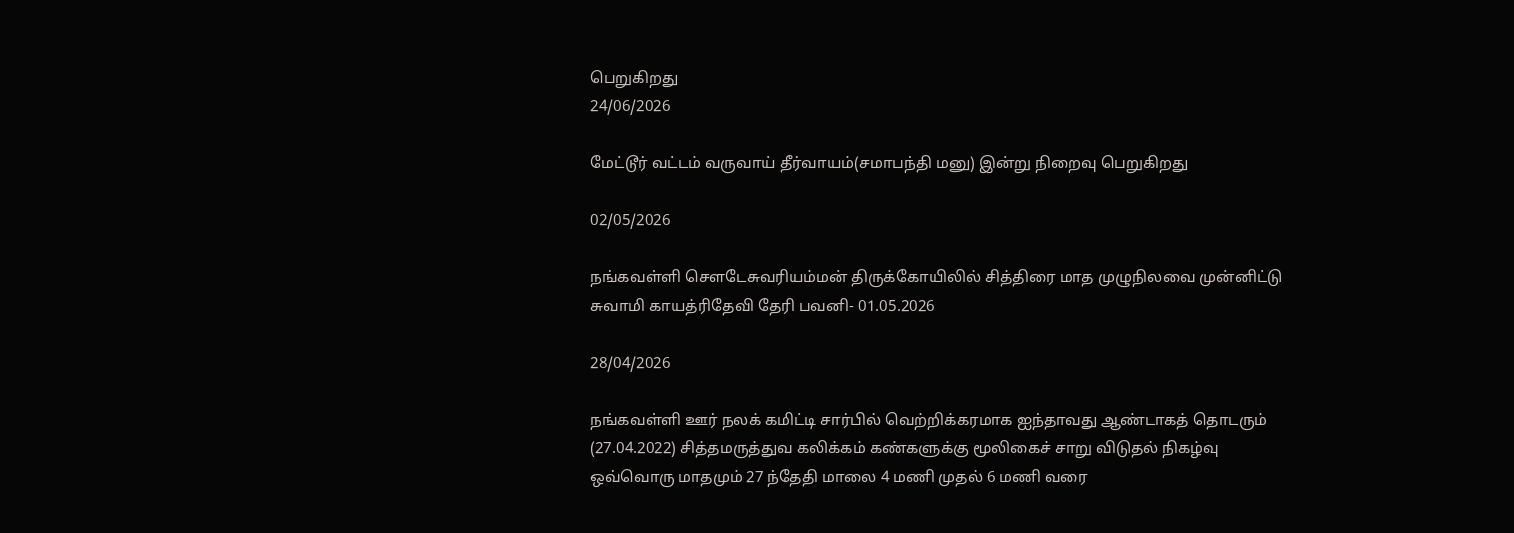பெறுகிறது
24/06/2026

மேட்டூர் வட்டம் வருவாய் தீர்வாயம்(சமாபந்தி மனு) இன்று நிறைவு பெறுகிறது

02/05/2026

நங்கவள்ளி சௌடேசுவரியம்மன் திருக்கோயிலில் சித்திரை மாத முழுநிலவை முன்னிட்டு சுவாமி காயத்ரிதேவி தேரி பவனி- 01.05.2026

28/04/2026

நங்கவள்ளி ஊர் நலக் கமிட்டி சார்பில் வெற்றிக்கரமாக ஐந்தாவது ஆண்டாகத் தொடரும் (27.04.2022) சித்தமருத்துவ கலிக்கம் கண்களுக்கு மூலிகைச் சாறு விடுதல் நிகழ்வு ஒவ்வொரு மாதமும் 27 ந்தேதி மாலை 4 மணி முதல் 6 மணி வரை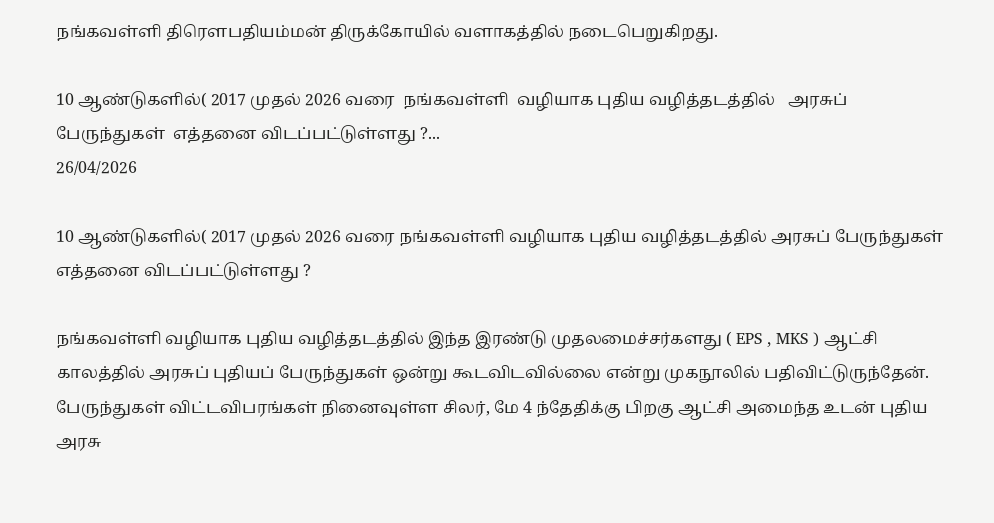நங்கவள்ளி திரௌபதியம்மன் திருக்கோயில் வளாகத்தில் நடைபெறுகிறது.

10 ஆண்டுகளில்( 2017 முதல் 2026 வரை  நங்கவள்ளி  வழியாக புதிய வழித்தடத்தில்   அரசுப் பேருந்துகள்  எத்தனை விடப்பட்டுள்ளது ?...
26/04/2026

10 ஆண்டுகளில்( 2017 முதல் 2026 வரை நங்கவள்ளி வழியாக புதிய வழித்தடத்தில் அரசுப் பேருந்துகள் எத்தனை விடப்பட்டுள்ளது ?

நங்கவள்ளி வழியாக புதிய வழித்தடத்தில் இந்த இரண்டு முதலமைச்சர்களது ( EPS , MKS ) ஆட்சி காலத்தில் அரசுப் புதியப் பேருந்துகள் ஒன்று கூடவிடவில்லை என்று முகநூலில் பதிவிட்டுருந்தேன்.
பேருந்துகள் விட்டவிபரங்கள் நினைவுள்ள சிலர், மே 4 ந்தேதிக்கு பிறகு ஆட்சி அமைந்த உடன் புதிய அரசு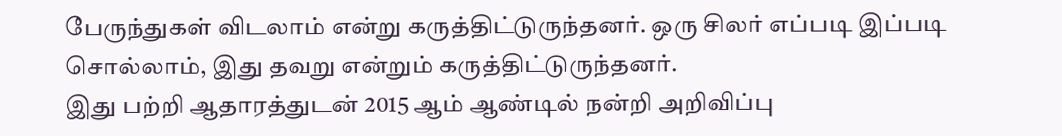பேருந்துகள் விடலாம் என்று கருத்திட்டுருந்தனர். ஒரு சிலர் எப்படி இப்படி சொல்லாம், இது தவறு என்றும் கருத்திட்டுருந்தனர்.
இது பற்றி ஆதாரத்துடன் 2015 ஆம் ஆண்டில் நன்றி அறிவிப்பு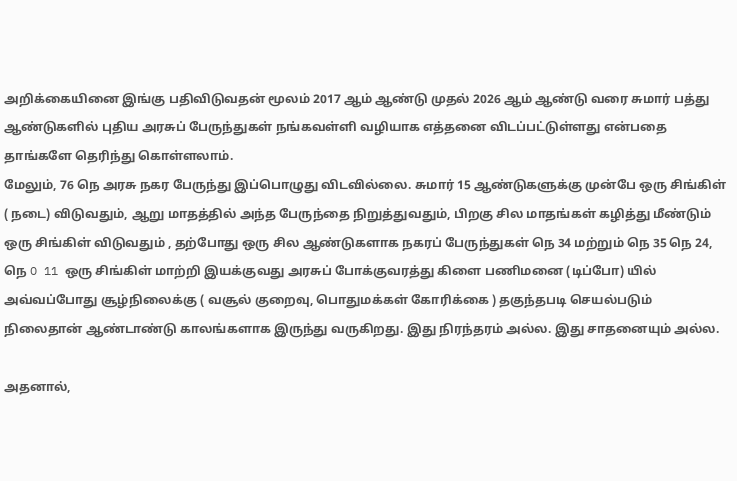அறிக்கையினை இங்கு பதிவிடுவதன் மூலம் 2017 ஆம் ஆண்டு முதல் 2026 ஆம் ஆண்டு வரை சுமார் பத்து ஆண்டுகளில் புதிய அரசுப் பேருந்துகள் நங்கவள்ளி வழியாக எத்தனை விடப்பட்டுள்ளது என்பதை தாங்களே தெரிந்து கொள்ளலாம்.
மேலும், 76 நெ அரசு நகர பேருந்து இப்பொழுது விடவில்லை. சுமார் 15 ஆண்டுகளுக்கு முன்பே ஒரு சிங்கிள் ( நடை) விடுவதும், ஆறு மாதத்தில் அந்த பேருந்தை நிறுத்துவதும், பிறகு சில மாதங்கள் கழித்து மீண்டும் ஒரு சிங்கிள் விடுவதும் , தற்போது ஒரு சில ஆண்டுகளாக நகரப் பேருந்துகள் நெ 34 மற்றும் நெ 35 நெ 24, நெ O 11 ஒரு சிங்கிள் மாற்றி இயக்குவது அரசுப் போக்குவரத்து கிளை பணிமனை (டிப்போ) யில் அவ்வப்போது சூழ்நிலைக்கு ( வசூல் குறைவு, பொதுமக்கள் கோரிக்கை ) தகுந்தபடி செயல்படும் நிலைதான் ஆண்டாண்டு காலங்களாக இருந்து வருகிறது. இது நிரந்தரம் அல்ல. இது சாதனையும் அல்ல.

அதனால்,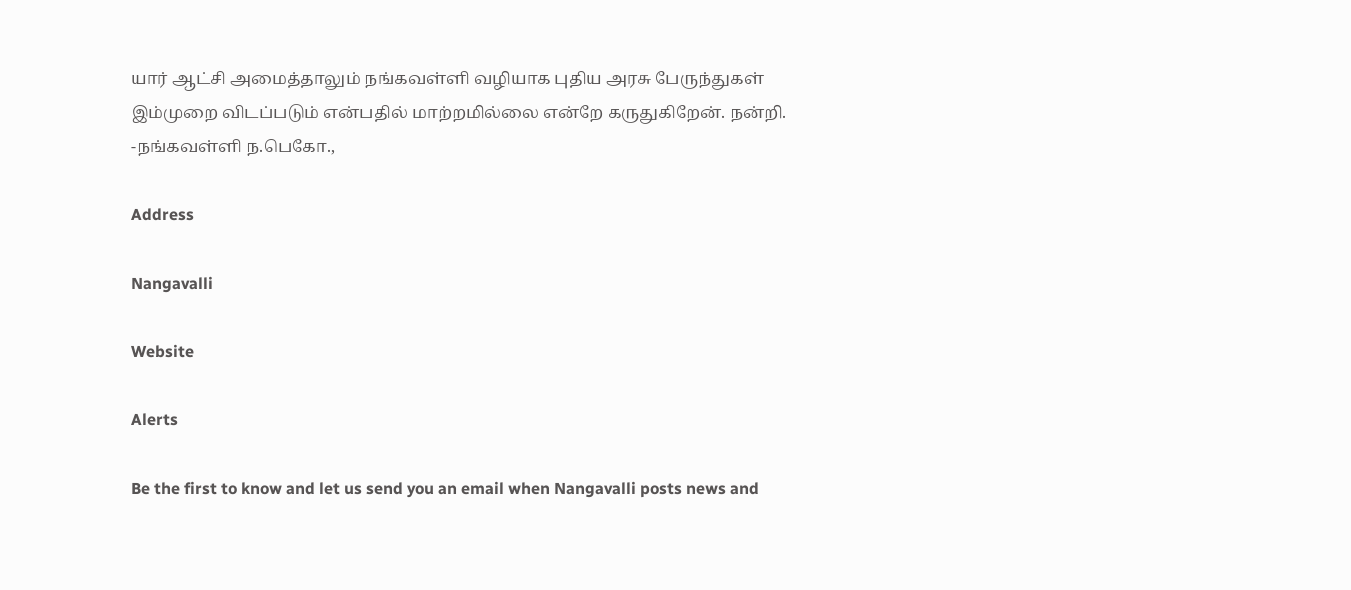யார் ஆட்சி அமைத்தாலும் நங்கவள்ளி வழியாக புதிய அரசு பேருந்துகள் இம்முறை விடப்படும் என்பதில் மாற்றமில்லை என்றே கருதுகிறேன். நன்றி.
-நங்கவள்ளி ந.பெகோ.,

Address

Nangavalli

Website

Alerts

Be the first to know and let us send you an email when Nangavalli posts news and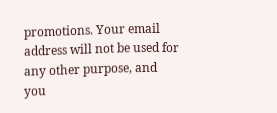promotions. Your email address will not be used for any other purpose, and you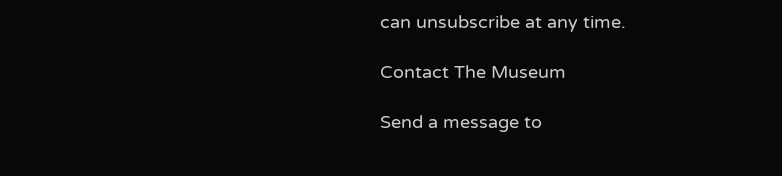can unsubscribe at any time.

Contact The Museum

Send a message to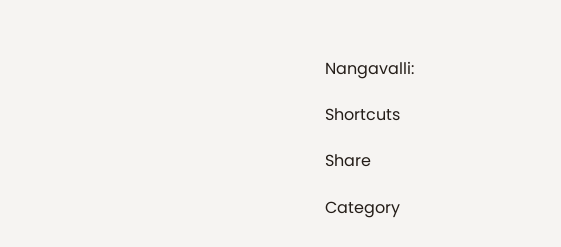Nangavalli:

Shortcuts

Share

Category